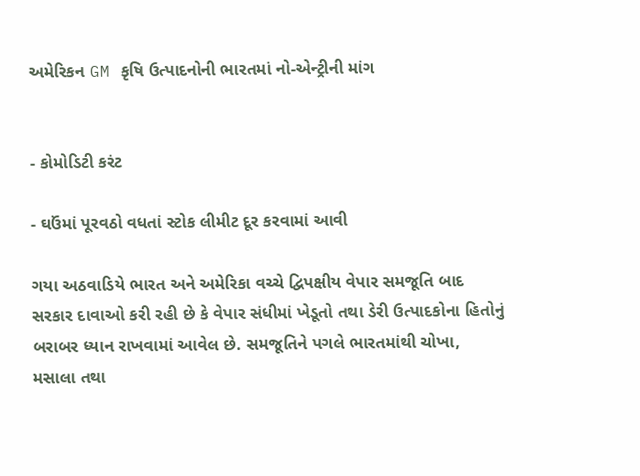અમેરિકન GM કૃષિ ઉત્પાદનોની ભારતમાં નો-એન્ટ્રીની માંગ


- કોમોડિટી કરંટ

- ઘઉંમાં પૂરવઠો વધતાં સ્ટોક લીમીટ દૂર કરવામાં આવી

ગયા અઠવાડિયે ભારત અને અમેરિકા વચ્ચે દ્વિપક્ષીય વેપાર સમજૂતિ બાદ સરકાર દાવાઓ કરી રહી છે કે વેપાર સંધીમાં ખેડૂતો તથા ડેરી ઉત્પાદકોના હિતોનું બરાબર ધ્યાન રાખવામાં આવેલ છે. સમજૂતિને પગલે ભારતમાંથી ચોખા, મસાલા તથા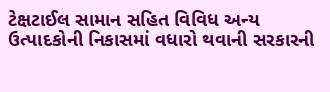ટેક્ષટાઈલ સામાન સહિત વિવિધ અન્ય ઉત્પાદકોની નિકાસમાં વધારો થવાની સરકારની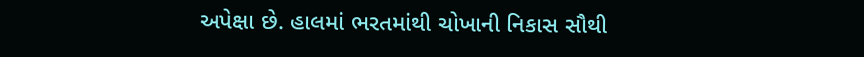અપેક્ષા છે. હાલમાં ભરતમાંથી ચોખાની નિકાસ સૌથી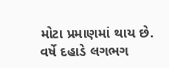મોટા પ્રમાણમાં થાય છે. વર્ષે દહાડે લગભગ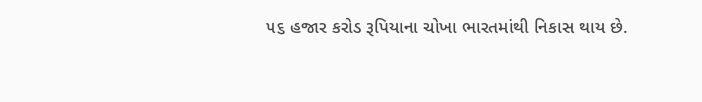૫૬ હજાર કરોડ રૂપિયાના ચોખા ભારતમાંથી નિકાસ થાય છે.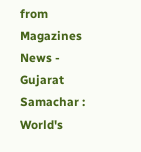from Magazines News - Gujarat Samachar : World's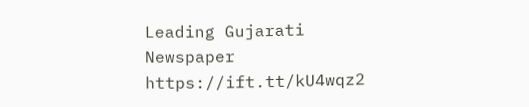Leading Gujarati Newspaper https://ift.tt/kU4wqz2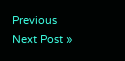Previous
Next Post »